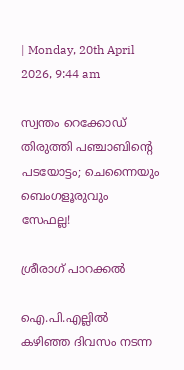| Monday, 20th April 2026, 9:44 am

സ്വന്തം റെക്കോഡ് തിരുത്തി പഞ്ചാബിന്റെ പടയോട്ടം; ചെന്നൈയും ബെംഗളൂരുവും സേഫല്ല!

ശ്രീരാഗ് പാറക്കല്‍

ഐ.പി.എല്ലില്‍ കഴിഞ്ഞ ദിവസം നടന്ന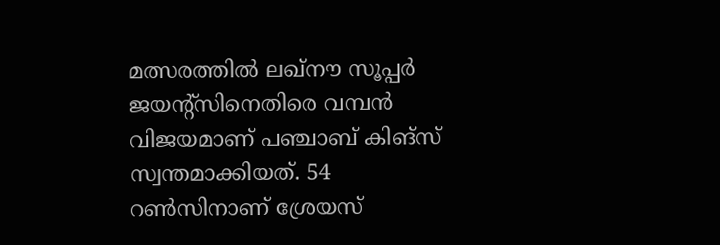മത്സരത്തില്‍ ലഖ്‌നൗ സൂപ്പര്‍ ജയന്റ്‌സിനെതിരെ വമ്പന്‍ വിജയമാണ് പഞ്ചാബ് കിങ്‌സ് സ്വന്തമാക്കിയത്. 54 റണ്‍സിനാണ് ശ്രേയസ്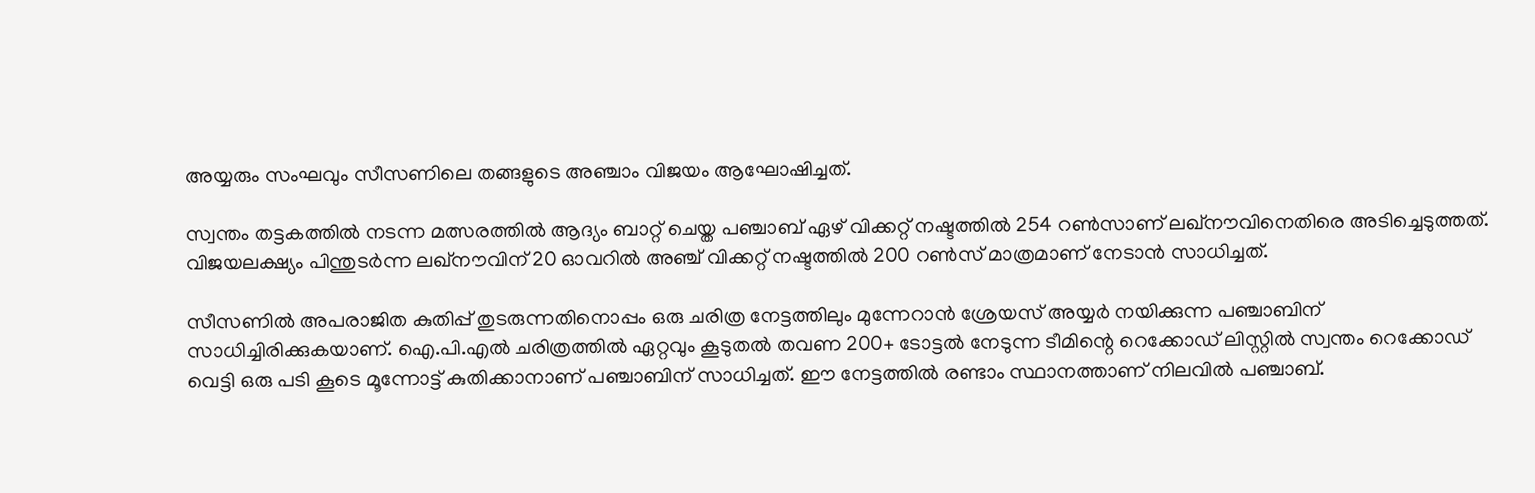അയ്യരും സംഘവും സീസണിലെ തങ്ങളുടെ അഞ്ചാം വിജയം ആഘോഷിച്ചത്.

സ്വന്തം തട്ടകത്തില്‍ നടന്ന മത്സരത്തില്‍ ആദ്യം ബാറ്റ് ചെയ്ത പഞ്ചാബ് ഏഴ് വിക്കറ്റ് നഷ്ടത്തില്‍ 254 റണ്‍സാണ് ലഖ്‌നൗവിനെതിരെ അടിച്ചെടുത്തത്. വിജയലക്ഷ്യം പിന്തുടര്‍ന്ന ലഖ്‌നൗവിന് 20 ഓവറില്‍ അഞ്ച് വിക്കറ്റ് നഷ്ടത്തില്‍ 200 റണ്‍സ് മാത്രമാണ് നേടാന്‍ സാധിച്ചത്.

സീസണില്‍ അപരാജിത കുതിപ്പ് തുടരുന്നതിനൊപ്പം ഒരു ചരിത്ര നേട്ടത്തിലും മുന്നേറാന്‍ ശ്രേയസ് അയ്യര്‍ നയിക്കുന്ന പഞ്ചാബിന് സാധിച്ചിരിക്കുകയാണ്. ഐ.പി.എല്‍ ചരിത്രത്തില്‍ ഏറ്റവും കൂടുതല്‍ തവണ 200+ ടോട്ടല്‍ നേടുന്ന ടീമിന്റെ റെക്കോഡ് ലിസ്റ്റില്‍ സ്വന്തം റെക്കോഡ് വെട്ടി ഒരു പടി കൂടെ മൂന്നോട്ട് കുതിക്കാനാണ് പഞ്ചാബിന് സാധിച്ചത്. ഈ നേട്ടത്തില്‍ രണ്ടാം സ്ഥാനത്താണ് നിലവില്‍ പഞ്ചാബ്.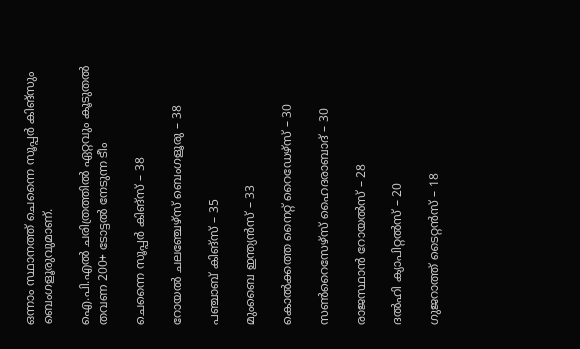ഒന്നാം സ്ഥാനത്ത് ചെന്നൈ സൂപ്പര്‍ കിങ്‌സും ബെംഗളൂരുവുമാണ്.

ഐ.പി.എല്‍ ചരിത്രത്തില്‍ ഏറ്റവും കൂടുതല്‍ തവണ 200+ ടോട്ടല്‍ നേടുന്ന ടീം

ചെന്നൈ സൂപ്പര്‍ കിങ്‌സ് – 38

റോയല്‍ ചലഞ്ചേഴ്‌സ് ബെംഗളൂരു – 38

പഞ്ചാബ് കിങ്‌സ് – 35

മുംബൈ ഇന്ത്യന്‍സ് – 33

കൊല്‍ക്കത്ത നൈറ്റ് റൈഡേഴ്‌സ് – 30

സണ്‍റൈസേഴ്‌സ് ഹൈദരാബാദ് – 30

രാജസ്ഥാന്‍ റോയല്‍സ് – 28

ദല്‍ഹി ക്യാപിറ്റല്‍സ് – 20

ഗുജറാത്ത് ടൈറ്റന്‍സ് – 18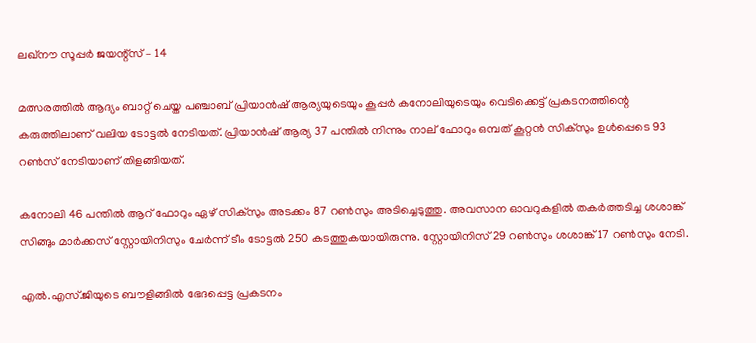ലഖ്‌നൗ സൂപ്പര്‍ ജയന്റ്‌സ് – 14

മത്സരത്തില്‍ ആദ്യം ബാറ്റ് ചെയ്ത പഞ്ചാബ് പ്രിയാന്‍ഷ് ആര്യയുടെയും കൂപ്പര്‍ കനോലിയുടെയും വെടിക്കെട്ട് പ്രകടനത്തിന്റെ കരുത്തിലാണ് വലിയ ടോട്ടല്‍ നേടിയത്. പ്രിയാന്‍ഷ് ആര്യ 37 പന്തില്‍ നിന്നും നാല് ഫോറും ഒമ്പത് കൂറ്റന്‍ സിക്സും ഉള്‍പ്പെടെ 93 റണ്‍സ് നേടിയാണ് തിളങ്ങിയത്.

കനോലി 46 പന്തില്‍ ആറ് ഫോറും ഏഴ് സിക്സും അടക്കം 87 റണ്‍സും അടിച്ചെടുത്തു. അവസാന ഓവറുകളില്‍ തകര്‍ത്തടിച്ച ശശാങ്ക് സിങ്ങും മാര്‍ക്കസ് സ്റ്റോയിനിസും ചേര്‍ന്ന് ടീം ടോട്ടല്‍ 250 കടത്തുകയായിരുന്നു. സ്റ്റോയിനിസ് 29 റണ്‍സും ശശാങ്ക് 17 റണ്‍സും നേടി.

എല്‍.എസ്.ജിയുടെ ബൗളിങ്ങില്‍ ഭേദപ്പെട്ട പ്രകടനം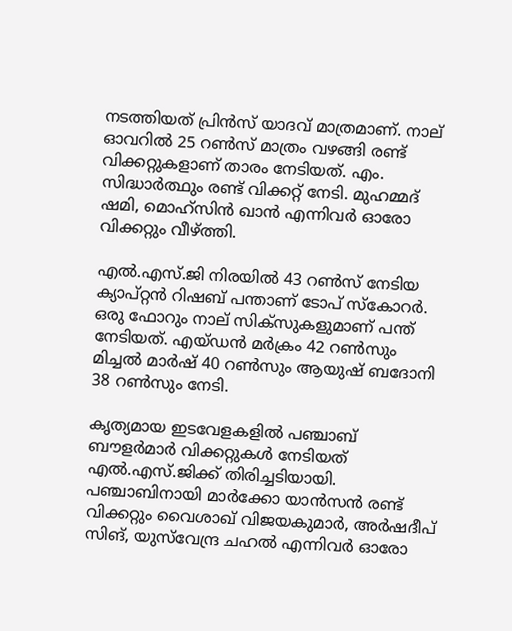നടത്തിയത് പ്രിന്‍സ് യാദവ് മാത്രമാണ്. നാല് ഓവറില്‍ 25 റണ്‍സ് മാത്രം വഴങ്ങി രണ്ട് വിക്കറ്റുകളാണ് താരം നേടിയത്. എം. സിദ്ധാര്‍ത്ഥും രണ്ട് വിക്കറ്റ് നേടി. മുഹമ്മദ് ഷമി, മൊഹ്‌സിന്‍ ഖാന്‍ എന്നിവര്‍ ഓരോ വിക്കറ്റും വീഴ്ത്തി.

എല്‍.എസ്.ജി നിരയില്‍ 43 റണ്‍സ് നേടിയ ക്യാപ്റ്റന്‍ റിഷബ് പന്താണ് ടോപ് സ്‌കോറര്‍. ഒരു ഫോറും നാല് സിക്സുകളുമാണ് പന്ത് നേടിയത്. എയ്ഡന്‍ മര്‍ക്രം 42 റണ്‍സും മിച്ചല്‍ മാര്‍ഷ് 40 റണ്‍സും ആയുഷ് ബദോനി 38 റണ്‍സും നേടി.

കൃത്യമായ ഇടവേളകളില്‍ പഞ്ചാബ് ബൗളര്‍മാര്‍ വിക്കറ്റുകള്‍ നേടിയത് എല്‍.എസ്.ജിക്ക് തിരിച്ചടിയായി. പഞ്ചാബിനായി മാര്‍ക്കോ യാന്‍സന്‍ രണ്ട് വിക്കറ്റും വൈശാഖ് വിജയകുമാര്‍, അര്‍ഷദീപ് സിങ്, യുസ്‌വേന്ദ്ര ചഹല്‍ എന്നിവര്‍ ഓരോ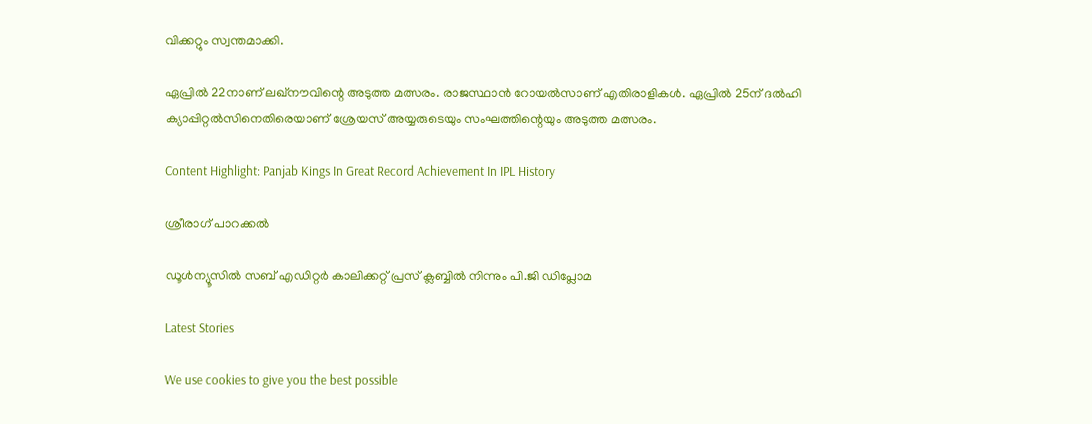വിക്കറ്റും സ്വന്തമാക്കി.

ഏപ്രില്‍ 22നാണ് ലഖ്‌നൗവിന്റെ അടുത്ത മത്സരം. രാജസ്ഥാന്‍ റോയല്‍സാണ് എതിരാളികള്‍. ഏപ്രില്‍ 25ന് ദല്‍ഹി ക്യാപ്പിറ്റല്‍സിനെതിരെയാണ് ശ്രേയസ് അയ്യരുടെയും സംഘത്തിന്റെയും അടുത്ത മത്സരം.

Content Highlight: Panjab Kings In Great Record Achievement In IPL History

ശ്രീരാഗ് പാറക്കല്‍

ഡൂള്‍ന്യൂസില്‍ സബ് എഡിറ്റര്‍ കാലിക്കറ്റ് പ്രസ് ക്ലബ്ബില്‍ നിന്നും പി.ജി ഡിപ്ലോമ

Latest Stories

We use cookies to give you the best possible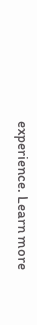experience. Learn more